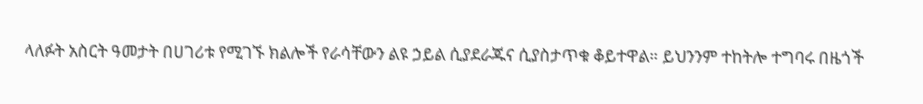ላለፉት አስርት ዓመታት በሀገሪቱ የሚገኙ ክልሎች የራሳቸውን ልዩ ኃይል ሲያደራጁና ሲያስታጥቁ ቆይተዋል። ይህንንም ተከትሎ ተግባሩ በዜጎች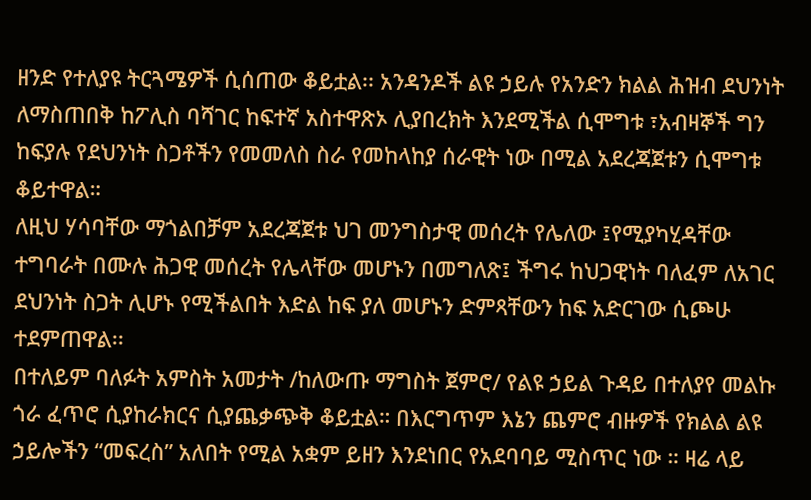ዘንድ የተለያዩ ትርጓሜዎች ሲሰጠው ቆይቷል፡፡ አንዳንዶች ልዩ ኃይሉ የአንድን ክልል ሕዝብ ደህንነት ለማስጠበቅ ከፖሊስ ባሻገር ከፍተኛ አስተዋጽኦ ሊያበረክት እንደሚችል ሲሞግቱ ፣አብዛኞች ግን ከፍያሉ የደህንነት ስጋቶችን የመመለስ ስራ የመከላከያ ሰራዊት ነው በሚል አደረጃጀቱን ሲሞግቱ ቆይተዋል።
ለዚህ ሃሳባቸው ማጎልበቻም አደረጃጀቱ ህገ መንግስታዊ መሰረት የሌለው ፤የሚያካሂዳቸው ተግባራት በሙሉ ሕጋዊ መሰረት የሌላቸው መሆኑን በመግለጽ፤ ችግሩ ከህጋዊነት ባለፈም ለአገር ደህንነት ስጋት ሊሆኑ የሚችልበት እድል ከፍ ያለ መሆኑን ድምጻቸውን ከፍ አድርገው ሲጮሁ ተደምጠዋል፡፡
በተለይም ባለፉት አምስት አመታት /ከለውጡ ማግስት ጀምሮ/ የልዩ ኃይል ጉዳይ በተለያየ መልኩ ጎራ ፈጥሮ ሲያከራክርና ሲያጨቃጭቅ ቆይቷል። በእርግጥም እኔን ጨምሮ ብዙዎች የክልል ልዩ ኃይሎችን “መፍረስ” አለበት የሚል አቋም ይዘን እንደነበር የአደባባይ ሚስጥር ነው ። ዛሬ ላይ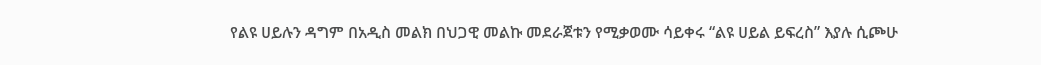የልዩ ሀይሉን ዳግም በአዲስ መልክ በህጋዊ መልኩ መደራጀቱን የሚቃወሙ ሳይቀሩ “ልዩ ሀይል ይፍረስ” እያሉ ሲጮሁ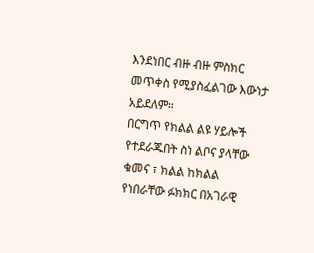እንደነበር ብዙ ብዙ ምስክር መጥቀስ የሚያስፈልገው እውነታ አይደለም።
በርግጥ የክልል ልዩ ሃይሎች የተደራጁበት ስነ ልቦና ያላቸው ቁመና ፣ ክልል ከክልል የነበራቸው ፉክክር በአገራዊ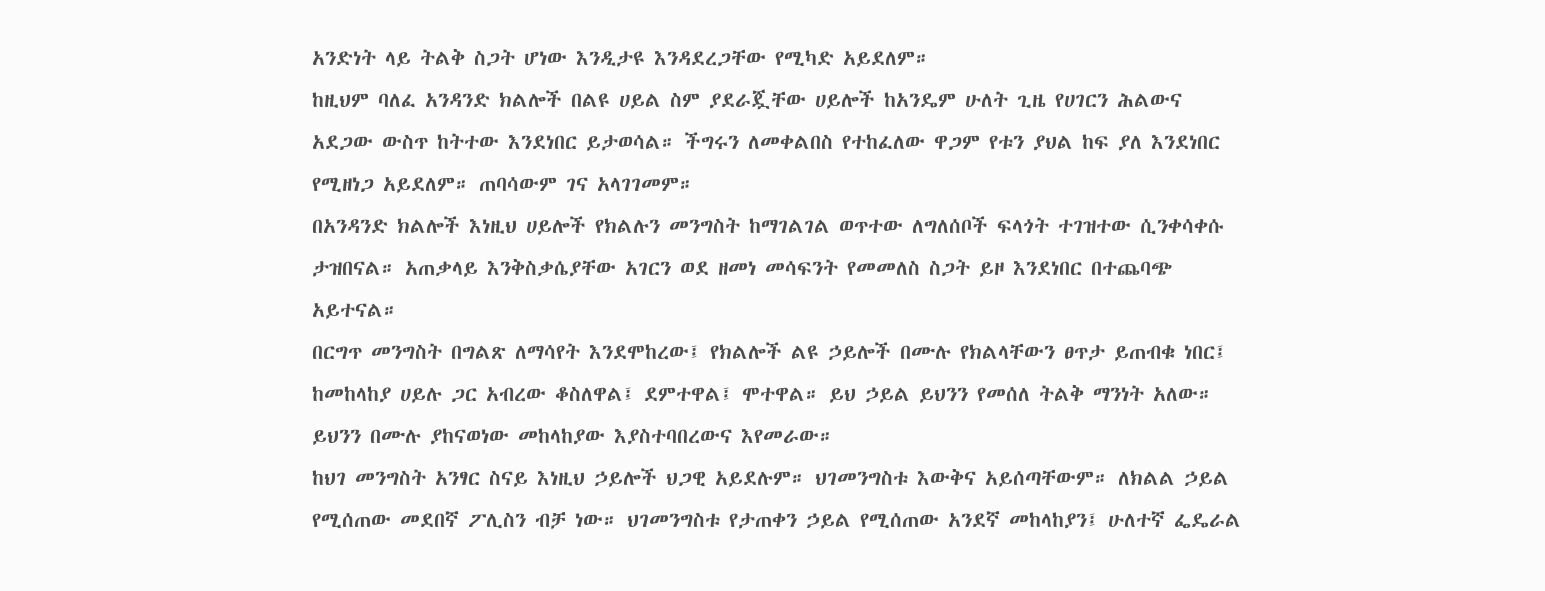አንድነት ላይ ትልቅ ስጋት ሆነው እንዲታዩ እንዳደረጋቸው የሚካድ አይደለም።
ከዚህም ባለፈ አንዳንድ ክልሎች በልዩ ሀይል ስም ያደራጇቸው ሀይሎች ከአንዴም ሁለት ጊዜ የሀገርን ሕልውና አደጋው ውስጥ ከትተው እንደነበር ይታወሳል። ችግሩን ለመቀልበስ የተከፈለው ዋጋም የቱን ያህል ከፍ ያለ እንደነበር የሚዘነጋ አይደለም። ጠባሳውም ገና አላገገመም።
በአንዳንድ ክልሎች እነዚህ ሀይሎች የክልሉን መንግስት ከማገልገል ወጥተው ለግለሰቦች ፍላጎት ተገዝተው ሲንቀሳቀሱ ታዝበናል። አጠቃላይ እንቅስቃሴያቸው አገርን ወደ ዘመነ መሳፍንት የመመለስ ስጋት ይዞ እንደነበር በተጨባጭ አይተናል።
በርግጥ መንግስት በግልጽ ለማሳየት እንደሞከረው፤ የክልሎች ልዩ ኃይሎች በሙሉ የክልላቸውን ፀጥታ ይጠብቁ ነበር፤ ከመከላከያ ሀይሉ ጋር አብረው ቆስለዋል፤ ደምተዋል፤ ሞተዋል። ይህ ኃይል ይህንን የመሰለ ትልቅ ማንነት አለው። ይህንን በሙሉ ያከናወነው መከላከያው እያስተባበረውና እየመራው።
ከህገ መንግስት አንፃር ስናይ እነዚህ ኃይሎች ህጋዊ አይደሉም። ህገመንግስቱ እውቅና አይሰጣቸውም። ለክልል ኃይል የሚሰጠው መደበኛ ፖሊስን ብቻ ነው። ህገመንግስቱ የታጠቀን ኃይል የሚሰጠው አንደኛ መከላከያን፤ ሁለተኛ ፌዴራል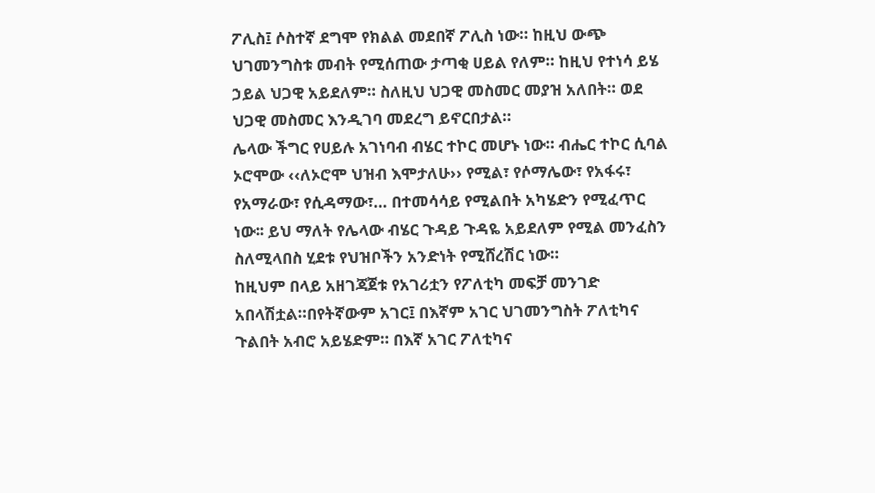ፖሊስ፤ ሶስተኛ ደግሞ የክልል መደበኛ ፖሊስ ነው። ከዚህ ውጭ ህገመንግስቱ መብት የሚሰጠው ታጣቂ ሀይል የለም። ከዚህ የተነሳ ይሄ ኃይል ህጋዊ አይደለም። ስለዚህ ህጋዊ መስመር መያዝ አለበት። ወደ ህጋዊ መስመር እንዲገባ መደረግ ይኖርበታል።
ሌላው ችግር የሀይሉ አገነባብ ብሄር ተኮር መሆኑ ነው። ብሔር ተኮር ሲባል ኦሮሞው ‹‹ለኦሮሞ ህዝብ እሞታለሁ›› የሚል፣ የሶማሌው፣ የአፋሩ፣ የአማራው፣ የሲዳማው፣… በተመሳሳይ የሚልበት አካሄድን የሚፈጥር ነው፡፡ ይህ ማለት የሌላው ብሄር ጉዳይ ጉዳዬ አይደለም የሚል መንፈስን ስለሚላበስ ሂደቱ የህዝቦችን አንድነት የሚሸረሽር ነው።
ከዚህም በላይ አዘገጃጀቱ የአገሪቷን የፖለቲካ መፍቻ መንገድ አበላሽቷል።በየትኛውም አገር፤ በእኛም አገር ህገመንግስት ፖለቲካና ጉልበት አብሮ አይሄድም። በእኛ አገር ፖለቲካና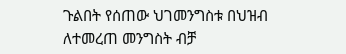ጉልበት የሰጠው ህገመንግስቱ በህዝብ ለተመረጠ መንግስት ብቻ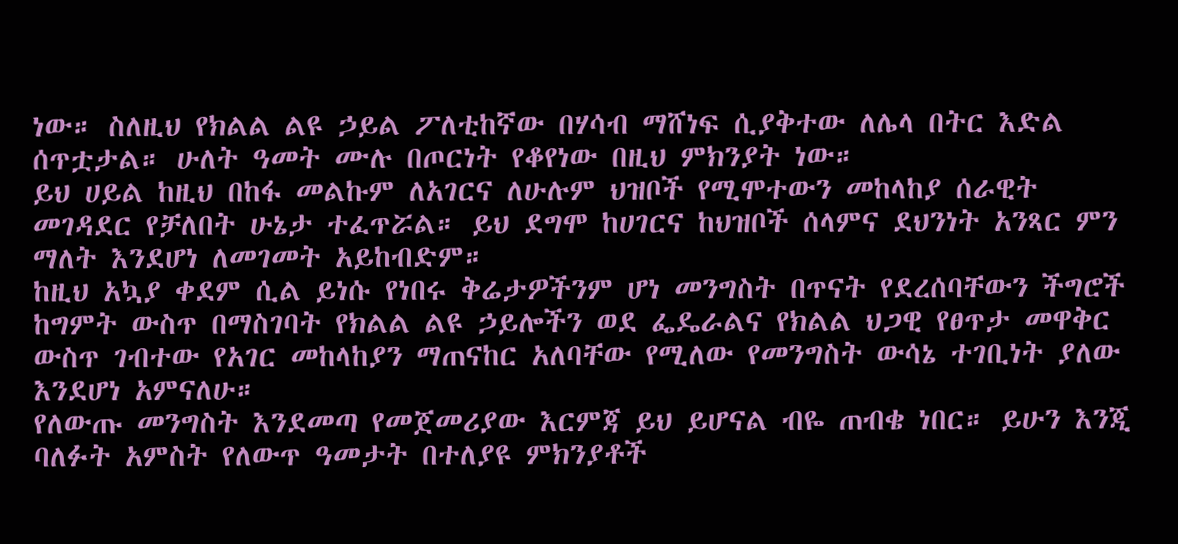ነው። ስለዚህ የክልል ልዩ ኃይል ፖለቲከኛው በሃሳብ ማሸነፍ ሲያቅተው ለሌላ በትር እድል ሰጥቷታል። ሁለት ዓመት ሙሉ በጦርነት የቆየነው በዚህ ምክንያት ነው።
ይህ ሀይል ከዚህ በከፋ መልኩም ለአገርና ለሁሉም ህዝቦች የሚሞተውን መከላከያ ሰራዊት መገዳደር የቻለበት ሁኔታ ተፈጥሯል። ይህ ደግሞ ከሀገርና ከህዝቦች ሰላምና ደህንነት አንጻር ምን ማለት እንደሆነ ለመገመት አይከብድም።
ከዚህ አኳያ ቀደም ሲል ይነሱ የነበሩ ቅሬታዎችንም ሆነ መንግስት በጥናት የደረሰባቸውን ችግሮች ከግምት ውስጥ በማስገባት የክልል ልዩ ኃይሎችን ወደ ፌዴራልና የክልል ህጋዊ የፀጥታ መዋቅር ውስጥ ገብተው የአገር መከላከያን ማጠናከር አለባቸው የሚለው የመንግስት ውሳኔ ተገቢነት ያለው እንደሆነ አምናለሁ።
የለውጡ መንግስት እንደመጣ የመጀመሪያው እርምጃ ይህ ይሆናል ብዬ ጠብቄ ነበር። ይሁን እንጂ ባለፉት አምስት የለውጥ ዓመታት በተለያዩ ምክንያቶች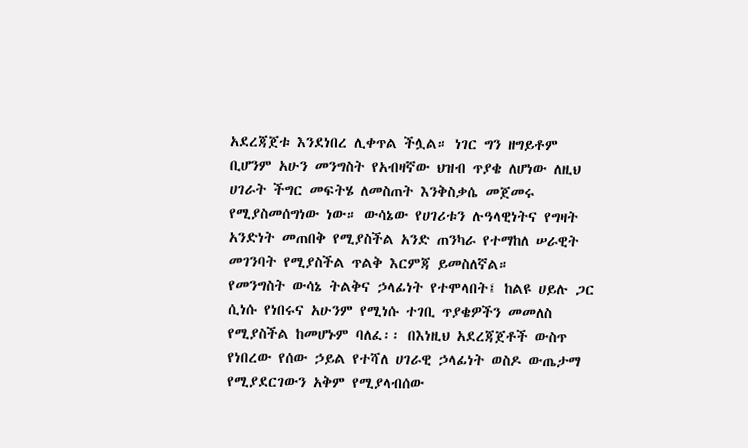አደረጃጀቱ እንደነበረ ሊቀጥል ችሏል። ነገር ግን ዘግይቶም ቢሆንም አሁን መንግስት የአብዛኛው ህዝብ ጥያቄ ለሆነው ለዚህ ሀገራት ችግር መፍትሄ ለመስጠት እንቅስቃሴ መጀመሩ የሚያስመሰግነው ነው። ውሳኔው የሀገሪቱን ሉዓላዊነትና የግዛት አንድነት መጠበቅ የሚያስችል አንድ ጠንካራ የተማከለ ሠራዊት መገንባት የሚያስችል ጥልቅ እርምጃ ይመስለኛል።
የመንግስት ውሳኔ ትልቅና ኃላፊነት የተሞላበት፤ ከልዩ ሀይሉ ጋር ሲነሱ የነበሩና አሁንም የሚነሱ ተገቢ ጥያቄዎችን መመለስ የሚያስችል ከመሆኑም ባለፈ፡፡ በእነዚህ አደረጃጀቶች ውስጥ የነበረው የሰው ኃይል የተሻለ ሀገራዊ ኃላፊነት ወስዶ ውጤታማ የሚያደርገውን አቅም የሚያላብሰው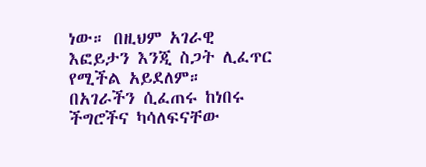ነው። በዚህም አገራዊ እፎይታን እንጂ ስጋት ሊፈጥር የሚችል አይደለም።
በአገራችን ሲፈጠሩ ከነበሩ ችግሮችና ካሳለፍናቸው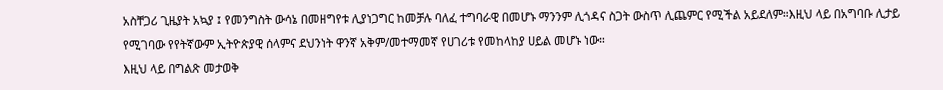አስቸጋሪ ጊዜያት አኳያ ፤ የመንግስት ውሳኔ በመዘግየቱ ሊያነጋግር ከመቻሉ ባለፈ ተግባራዊ በመሆኑ ማንንም ሊጎዳና ስጋት ውስጥ ሊጨምር የሚችል አይደለም።እዚህ ላይ በአግባቡ ሊታይ የሚገባው የየትኛውም ኢትዮጵያዊ ሰላምና ደህንነት ዋንኛ አቅም/መተማመኛ የሀገሪቱ የመከላከያ ሀይል መሆኑ ነው።
እዚህ ላይ በግልጽ መታወቅ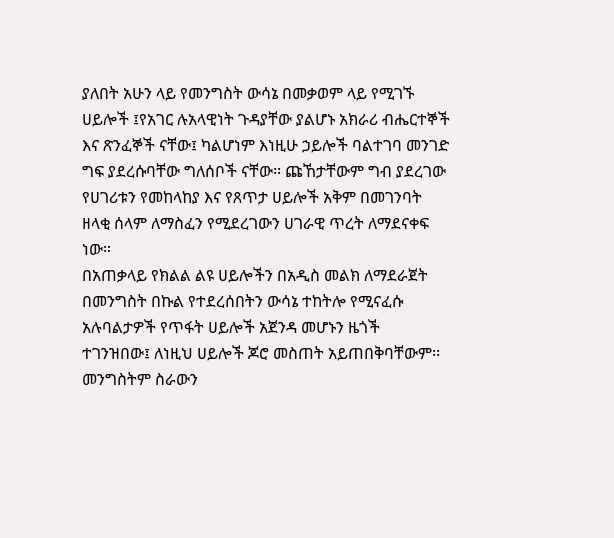ያለበት አሁን ላይ የመንግስት ውሳኔ በመቃወም ላይ የሚገኙ ሀይሎች ፤የአገር ሉአላዊነት ጉዳያቸው ያልሆኑ አክራሪ ብሔርተኞች እና ጽንፈኞች ናቸው፤ ካልሆነም እነዚሁ ኃይሎች ባልተገባ መንገድ ግፍ ያደረሱባቸው ግለሰቦች ናቸው፡፡ ጩኸታቸውም ግብ ያደረገው የሀገሪቱን የመከላከያ እና የጸጥታ ሀይሎች አቅም በመገንባት ዘላቂ ሰላም ለማስፈን የሚደረገውን ሀገራዊ ጥረት ለማደናቀፍ ነው።
በአጠቃላይ የክልል ልዩ ሀይሎችን በአዲስ መልክ ለማደራጀት በመንግስት በኩል የተደረሰበትን ውሳኔ ተከትሎ የሚናፈሱ አሉባልታዎች የጥፋት ሀይሎች አጀንዳ መሆኑን ዜጎች ተገንዝበው፤ ለነዚህ ሀይሎች ጆሮ መስጠት አይጠበቅባቸውም፡፡ መንግስትም ስራውን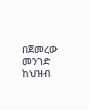በጀመረው መንገድ ከህዝብ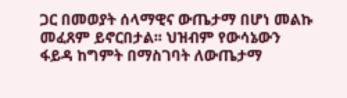ጋር በመወያት ሰላማዊና ውጤታማ በሆነ መልኩ መፈጸም ይኖርበታል፡፡ ህዝብም የውሳኔውን ፋይዳ ከግምት በማስገባት ለውጤታማ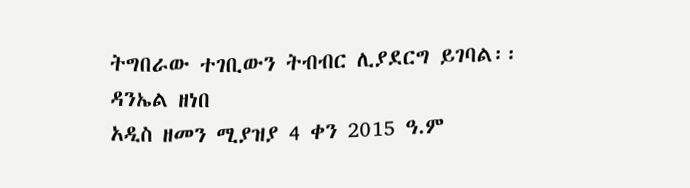ትግበራው ተገቢውን ትብብር ሊያደርግ ይገባል፡፡
ዳንኤል ዘነበ
አዲስ ዘመን ሚያዝያ 4 ቀን 2015 ዓ.ም